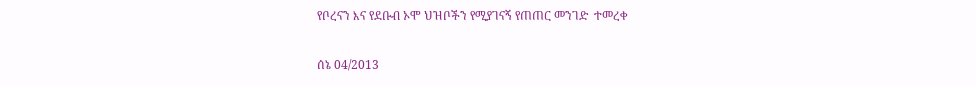የቦረናን እና የደቡብ ኦሞ ህዝቦችን የሚያገናኝ የጠጠር መንገድ  ተመረቀ

ሰኔ 04/2013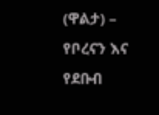(ዋልታ) – የቦረናን እና የደቡብ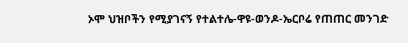ኦሞ ህዝቦችን የሚያገናኝ የተልተሌ-ዋዩ-ወንዶ-ኤርቦሬ የጠጠር መንገድ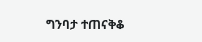ግንባታ ተጠናቅቆ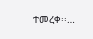ተመረቀ፡፡…